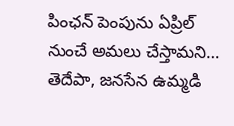పింఛన్ పెంపును ఏప్రిల్ నుంచే అమలు చేస్తామని… తెదేపా, జనసేన ఉమ్మడి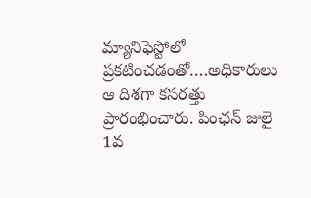మ్యానిఫెస్టోలో ప్రకటించడంతో….అధికారులు ఆ దిశగా కసరత్తు ప్రారంభించారు. పింఛన్ జులై 1వ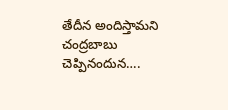తేదీన అందిస్తామని చంద్రబాబు చెప్పినందున….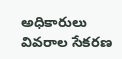అధికారులు వివరాల సేకరణ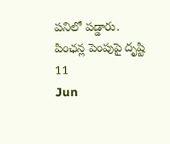పనిలో పడ్డారు.
పింఛన్ల పెంపుపై దృష్టి
11
Jun